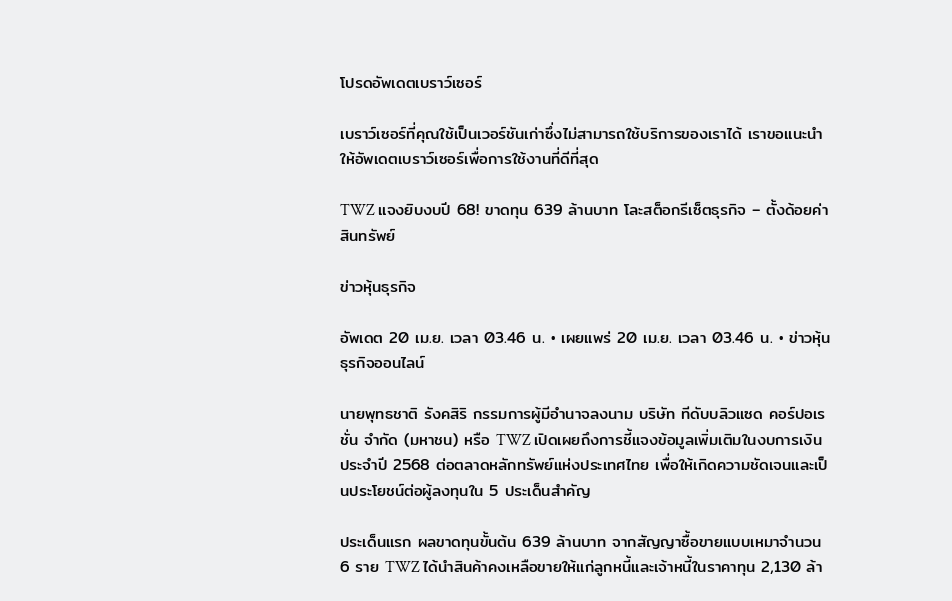โปรดอัพเดตเบราว์เซอร์

เบราว์เซอร์ที่คุณใช้เป็นเวอร์ชันเก่าซึ่งไม่สามารถใช้บริการของเราได้ เราขอแนะนำให้อัพเดตเบราว์เซอร์เพื่อการใช้งานที่ดีที่สุด

TWZ แจงยิบงบปี 68! ขาดทุน 639 ล้านบาท โละสต็อกรีเซ็ตธุรกิจ – ตั้งด้อยค่าสินทรัพย์

ข่าวหุ้นธุรกิจ

อัพเดต 20 เม.ย. เวลา 03.46 น. • เผยแพร่ 20 เม.ย. เวลา 03.46 น. • ข่าวหุ้นธุรกิจออนไลน์

นายพุทธชาติ รังคสิริ กรรมการผู้มีอำนาจลงนาม บริษัท ทีดับบลิวแซด คอร์ปอเรชั่น จำกัด (มหาชน) หรือ TWZ เปิดเผยถึงการชี้แจงข้อมูลเพิ่มเติมในงบการเงินประจำปี 2568 ต่อตลาดหลักทรัพย์แห่งประเทศไทย เพื่อให้เกิดความชัดเจนและเป็นประโยชน์ต่อผู้ลงทุนใน 5 ประเด็นสำคัญ

ประเด็นแรก ผลขาดทุนขั้นต้น 639 ล้านบาท จากสัญญาซื้อขายแบบเหมาจำนวน 6 ราย TWZ ได้นำสินค้าคงเหลือขายให้แก่ลูกหนี้และเจ้าหนี้ในราคาทุน 2,130 ล้า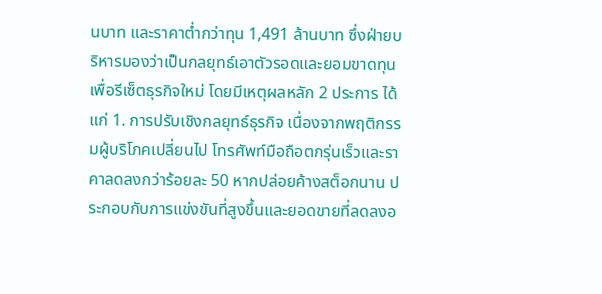นบาท และราคาต่ำกว่าทุน 1,491 ล้านบาท ซึ่งฝ่ายบริหารมองว่าเป็นกลยุทธ์เอาตัวรอดและยอมขาดทุนเพื่อรีเซ็ตธุรกิจใหม่ โดยมีเหตุผลหลัก 2 ประการ ได้แก่ 1. การปรับเชิงกลยุทธ์ธุรกิจ เนื่องจากพฤติกรรมผู้บริโภคเปลี่ยนไป โทรศัพท์มือถือตกรุ่นเร็วและราคาลดลงกว่าร้อยละ 50 หากปล่อยค้างสต็อกนาน ประกอบกับการแข่งขันที่สูงขึ้นและยอดขายที่ลดลงอ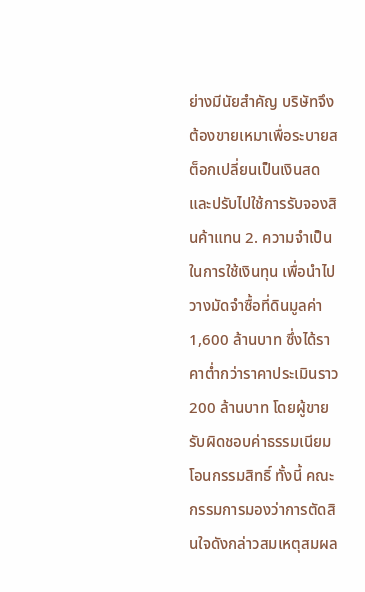ย่างมีนัยสำคัญ บริษัทจึงต้องขายเหมาเพื่อระบายสต็อกเปลี่ยนเป็นเงินสด และปรับไปใช้การรับจองสินค้าแทน 2. ความจำเป็นในการใช้เงินทุน เพื่อนำไปวางมัดจำซื้อที่ดินมูลค่า 1,600 ล้านบาท ซึ่งได้ราคาต่ำกว่าราคาประเมินราว 200 ล้านบาท โดยผู้ขายรับผิดชอบค่าธรรมเนียมโอนกรรมสิทธิ์ ทั้งนี้ คณะกรรมการมองว่าการตัดสินใจดังกล่าวสมเหตุสมผล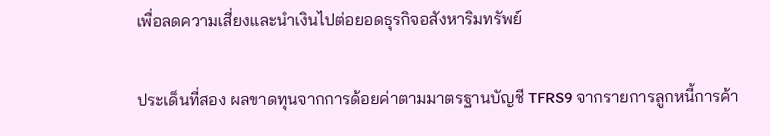เพื่อลดความเสี่ยงและนำเงินไปต่อยอดธุรกิจอสังหาริมทรัพย์

ประเด็นที่สอง ผลขาดทุนจากการด้อยค่าตามมาตรฐานบัญชี TFRS9 จากรายการลูกหนี้การค้า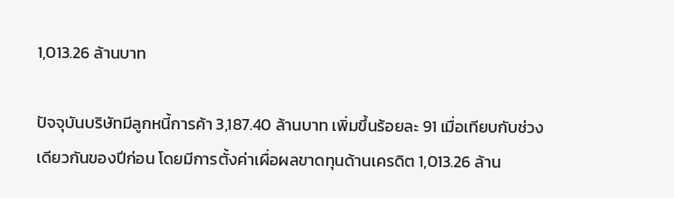1,013.26 ล้านบาท

ปัจจุบันบริษัทมีลูกหนี้การค้า 3,187.40 ล้านบาท เพิ่มขึ้นร้อยละ 91 เมื่อเทียบกับช่วงเดียวกันของปีก่อน โดยมีการตั้งค่าเผื่อผลขาดทุนด้านเครดิต 1,013.26 ล้าน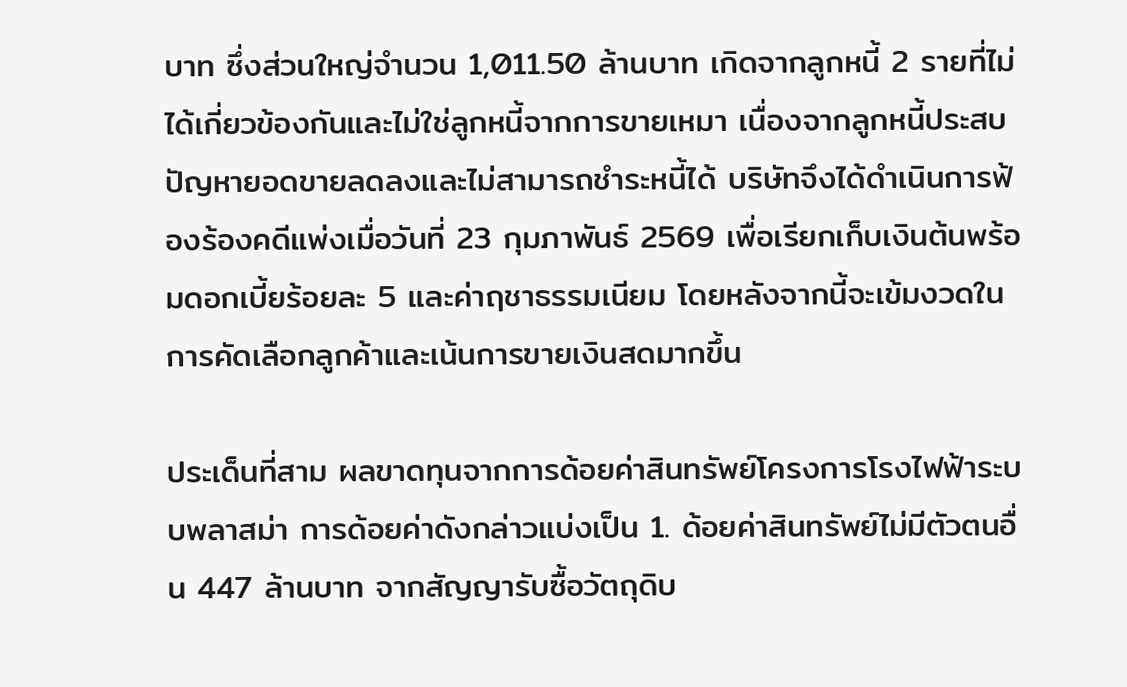บาท ซึ่งส่วนใหญ่จำนวน 1,011.50 ล้านบาท เกิดจากลูกหนี้ 2 รายที่ไม่ได้เกี่ยวข้องกันและไม่ใช่ลูกหนี้จากการขายเหมา เนื่องจากลูกหนี้ประสบปัญหายอดขายลดลงและไม่สามารถชำระหนี้ได้ บริษัทจึงได้ดำเนินการฟ้องร้องคดีแพ่งเมื่อวันที่ 23 กุมภาพันธ์ 2569 เพื่อเรียกเก็บเงินต้นพร้อมดอกเบี้ยร้อยละ 5 และค่าฤชาธรรมเนียม โดยหลังจากนี้จะเข้มงวดในการคัดเลือกลูกค้าและเน้นการขายเงินสดมากขึ้น

ประเด็นที่สาม ผลขาดทุนจากการด้อยค่าสินทรัพย์โครงการโรงไฟฟ้าระบบพลาสม่า การด้อยค่าดังกล่าวแบ่งเป็น 1. ด้อยค่าสินทรัพย์ไม่มีตัวตนอื่น 447 ล้านบาท จากสัญญารับซื้อวัตถุดิบ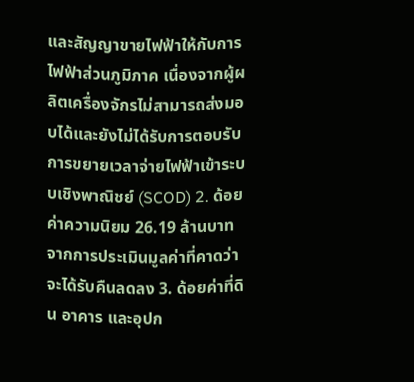และสัญญาขายไฟฟ้าให้กับการไฟฟ้าส่วนภูมิภาค เนื่องจากผู้ผลิตเครื่องจักรไม่สามารถส่งมอบได้และยังไม่ได้รับการตอบรับการขยายเวลาจ่ายไฟฟ้าเข้าระบบเชิงพาณิชย์ (SCOD) 2. ด้อยค่าความนิยม 26.19 ล้านบาท จากการประเมินมูลค่าที่คาดว่าจะได้รับคืนลดลง 3. ด้อยค่าที่ดิน อาคาร และอุปก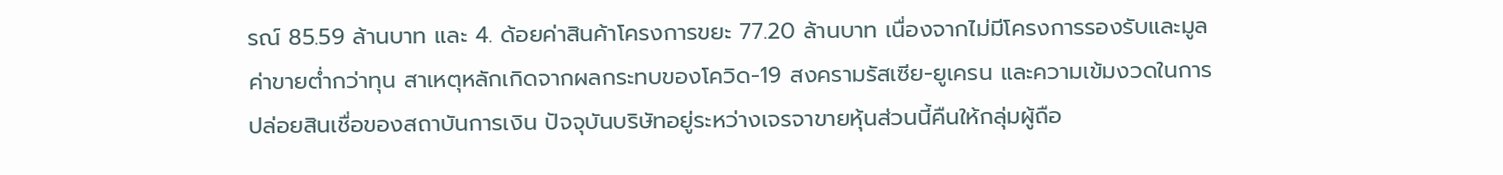รณ์ 85.59 ล้านบาท และ 4. ด้อยค่าสินค้าโครงการขยะ 77.20 ล้านบาท เนื่องจากไม่มีโครงการรองรับและมูลค่าขายต่ำกว่าทุน สาเหตุหลักเกิดจากผลกระทบของโควิด-19 สงครามรัสเซีย-ยูเครน และความเข้มงวดในการปล่อยสินเชื่อของสถาบันการเงิน ปัจจุบันบริษัทอยู่ระหว่างเจรจาขายหุ้นส่วนนี้คืนให้กลุ่มผู้ถือ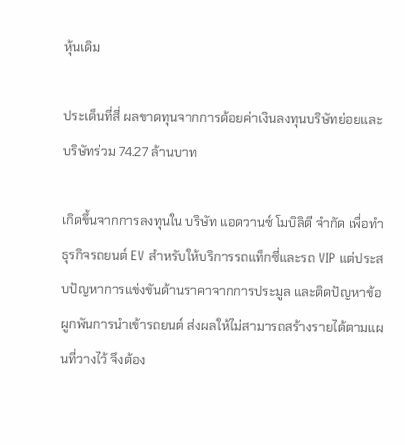หุ้นเดิม

ประเด็นที่สี่ ผลขาดทุนจากการด้อยค่าเงินลงทุนบริษัทย่อยและบริษัทร่วม 74.27 ล้านบาท

เกิดขึ้นจากการลงทุนใน บริษัท แอดวานซ์ โมบิลิตี จำกัด เพื่อทำธุรกิจรถยนต์ EV สำหรับให้บริการรถแท็กซี่และรถ VIP แต่ประสบปัญหาการแข่งขันด้านราคาจากการประมูล และติดปัญหาข้อผูกพันการนำเข้ารถยนต์ ส่งผลให้ไม่สามารถสร้างรายได้ตามแผนที่วางไว้ จึงต้อง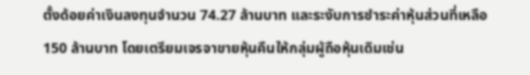ตั้งด้อยค่าเงินลงทุนจำนวน 74.27 ล้านบาท และระงับการชำระค่าหุ้นส่วนที่เหลือ 150 ล้านบาท โดยเตรียมเจรจาขายหุ้นคืนให้กลุ่มผู้ถือหุ้นเดิมเช่น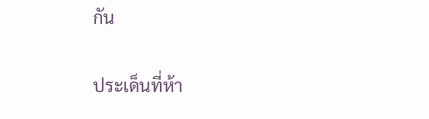กัน

ประเด็นที่ห้า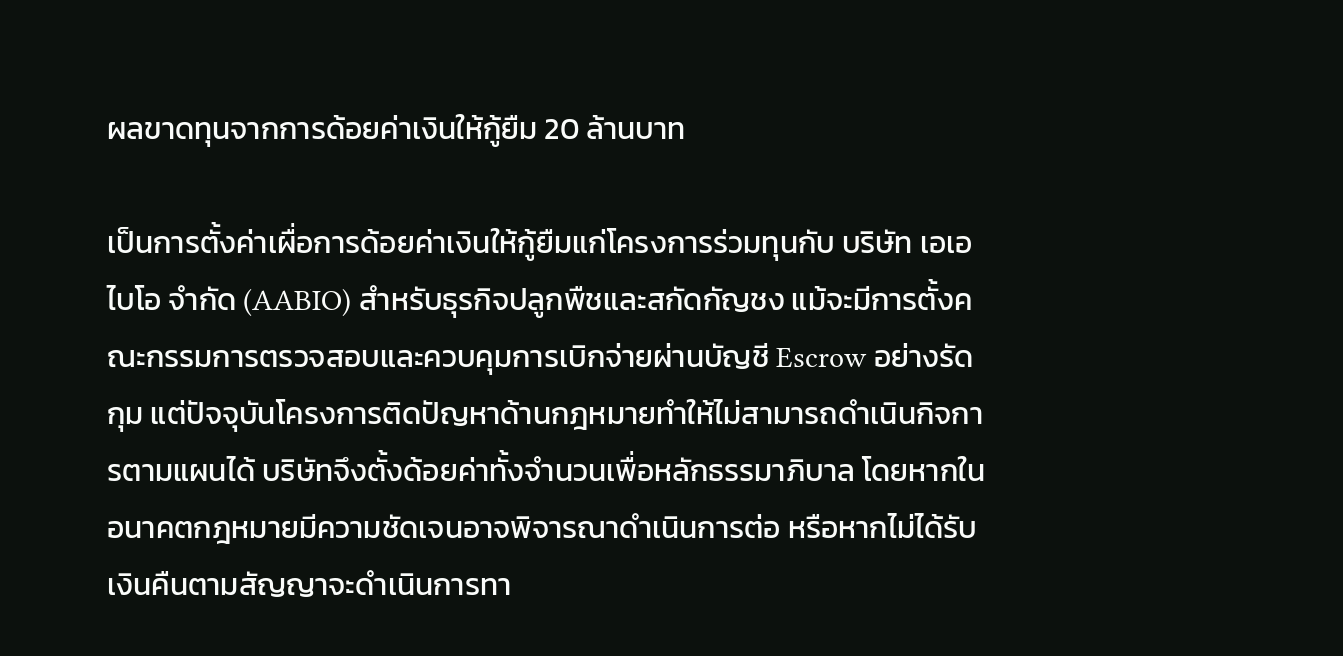ผลขาดทุนจากการด้อยค่าเงินให้กู้ยืม 20 ล้านบาท

เป็นการตั้งค่าเผื่อการด้อยค่าเงินให้กู้ยืมแก่โครงการร่วมทุนกับ บริษัท เอเอ ไบโอ จำกัด (AABIO) สำหรับธุรกิจปลูกพืชและสกัดกัญชง แม้จะมีการตั้งคณะกรรมการตรวจสอบและควบคุมการเบิกจ่ายผ่านบัญชี Escrow อย่างรัดกุม แต่ปัจจุบันโครงการติดปัญหาด้านกฎหมายทำให้ไม่สามารถดำเนินกิจการตามแผนได้ บริษัทจึงตั้งด้อยค่าทั้งจำนวนเพื่อหลักธรรมาภิบาล โดยหากในอนาคตกฎหมายมีความชัดเจนอาจพิจารณาดำเนินการต่อ หรือหากไม่ได้รับเงินคืนตามสัญญาจะดำเนินการทา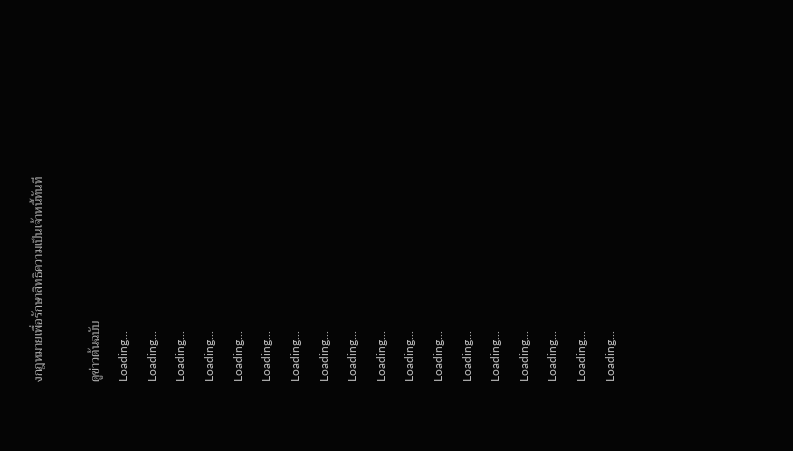งกฎหมายเพื่อรักษาสิทธิความเป็นเจ้าหนี้ทันที

ดูข่าวต้นฉบับ
Loading...
Loading...
Loading...
Loading...
Loading...
Loading...
Loading...
Loading...
Loading...
Loading...
Loading...
Loading...
Loading...
Loading...
Loading...
Loading...
Loading...
Loading...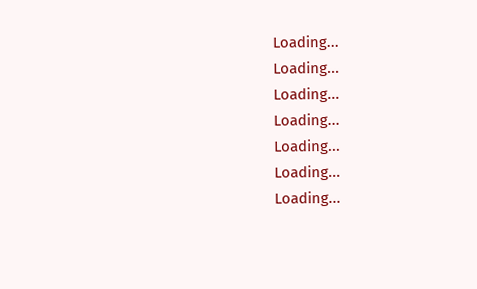Loading...
Loading...
Loading...
Loading...
Loading...
Loading...
Loading...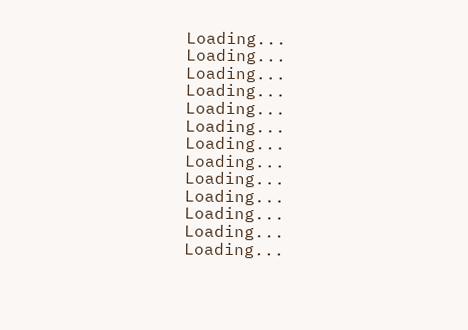Loading...
Loading...
Loading...
Loading...
Loading...
Loading...
Loading...
Loading...
Loading...
Loading...
Loading...
Loading...
Loading...